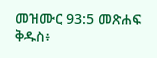መዝሙር 93:5 መጽሐፍ ቅዱስ፥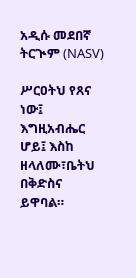አዲሱ መደበኛ ትርጒም (NASV)

ሥርዐትህ የጸና ነው፤ እግዚአብሔር ሆይ፤ እስከ ዘላለሙ፣ቤትህ በቅድስና ይዋባል።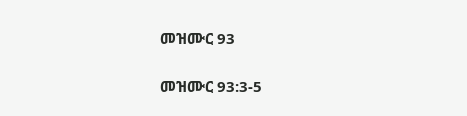መዝሙር 93

መዝሙር 93:3-5